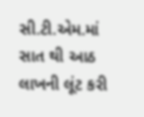સી.ટી.એમ.માં સાત થી આઠ લાખની લૂંટ કરી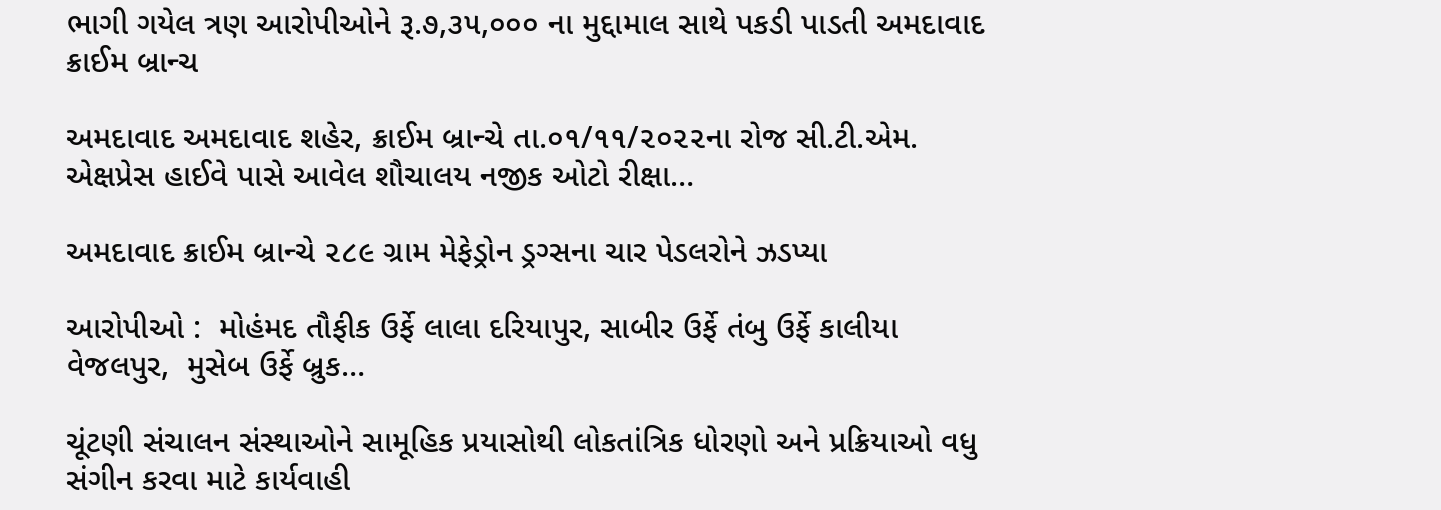ભાગી ગયેલ ત્રણ આરોપીઓને રૂ.૭,૩૫,૦૦૦ ના મુદ્દામાલ સાથે પકડી પાડતી અમદાવાદ ક્રાઈમ બ્રાન્ચ

અમદાવાદ અમદાવાદ શહેર, ક્રાઈમ બ્રાન્ચે તા.૦૧/૧૧/૨૦૨૨ના રોજ સી.ટી.એમ. એક્ષપ્રેસ હાઈવે પાસે આવેલ શૌચાલય નજીક ઓટો રીક્ષા…

અમદાવાદ ક્રાઈમ બ્રાન્ચે ૨૮૯ ગ્રામ મેફેડ્રોન ડ્રગ્સના ચાર પેડલરોને ઝડપ્યા

આરોપીઓ :  મોહંમદ તૌફીક ઉર્ફે લાલા દરિયાપુર, સાબીર ઉર્ફે તંબુ ઉર્ફે કાલીયા વેજલપુર,  મુસેબ ઉર્ફે બ્રુક…

ચૂંટણી સંચાલન સંસ્થાઓને સામૂહિક પ્રયાસોથી લોકતાંત્રિક ધોરણો અને પ્રક્રિયાઓ વધુ સંગીન કરવા માટે કાર્યવાહી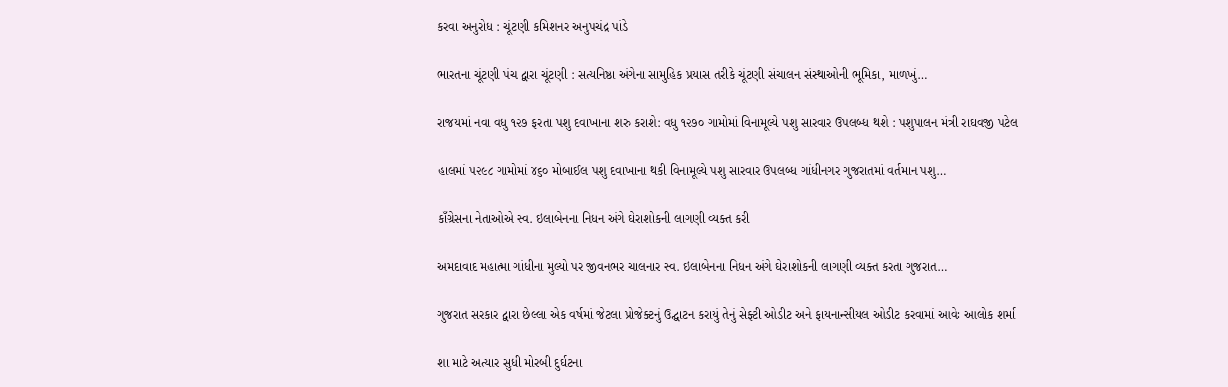કરવા અનુરોધ : ચૂંટણી કમિશનર અનુપચંદ્ર પાંડે

ભારતના ચૂંટણી પંચ દ્વારા ચૂંટણી : સત્યનિષ્ઠા અંગેના સામુહિક પ્રયાસ તરીકે ચૂંટણી સંચાલન સંસ્થાઓની ભૂમિકા, માળખું…

રાજયમાં નવા વધુ ૧૨૭ ફરતા પશુ દવાખાના શરુ કરાશે: વધુ ૧૨૭૦ ગામોમાં વિનામૂલ્યે પશુ સારવાર ઉપલબ્ધ થશે : પશુપાલન મંત્રી રાઘવજી પટેલ

હાલમાં ૫૨૯૮ ગામોમાં ૪૬૦ મોબાઈલ પશુ દવાખાના થકી વિનામૂલ્યે પશુ સારવાર ઉપલબ્ધ ગાંધીનગર ગુજરાતમાં વર્તમાન પશુ…

કાઁગ્રેસના નેતાઓએ સ્વ. ઇલાબેનના નિધન અંગે ઘેરાશોકની લાગણી વ્યક્ત કરી

અમદાવાદ મહાત્મા ગાંધીના મુલ્યો પર જીવનભર ચાલનાર સ્વ. ઇલાબેનના નિધન અંગે ઘેરાશોકની લાગણી વ્યક્ત કરતા ગુજરાત…

ગુજરાત સરકાર દ્વારા છેલ્લા એક વર્ષમાં જેટલા પ્રોજેક્ટનું ઉદ્ઘાટન કરાયું તેનું સેફ્ટી ઓડીટ અને ફાયનાન્સીયલ ઓડીટ કરવામાં આવેઃ આલોક શર્મા

શા માટે અત્યાર સુધી મોરબી દુર્ઘટના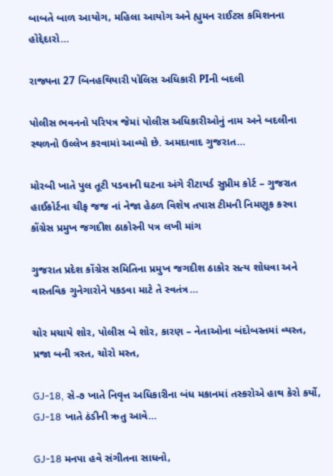બાબતે બાળ આયોગ, મહિલા આયોગ અને હ્યુમન રાઈટસ કમિશનના હોદ્દેદારો…

રાજ્યના 27 બિનહથિયારી પોલિસ અધિકારી PIની બદલી

પોલીસ ભવનનો પરિપત્ર જેમાં પોલીસ અધિકારીઓનું નામ અને બદલીના સ્થળનો ઉલ્લેખ કરવામાં આવ્યો છે. અમદાવાદ ગુજરાત…

મોરબી ખાતે પુલ તૂટી પડવાની ઘટના અંગે રીટાયર્ડ સુપ્રીમ કોર્ટ – ગુજરાત હાઈકોર્ટના ચીફ જજ નાં નેજા હેઠળ વિશેષ તપાસ ટીમની નિમણૂક કરવા કોંગ્રેસ પ્રમુખ જગદીશ ઠાકોરની પત્ર લખી માંગ

ગુજરાત પ્રદેશ કોંગ્રેસ સમિતિના પ્રમુખ જગદીશ ઠાકોર સત્ય શોધવા અને વાસ્તવિક ગુનેગારોને પકડવા માટે તે સ્વતંત્ર…

ચોર મચાયે શોર, પોલીસ બે શોર, કારણ – નેતાઓના બંદોબસ્તમાં વ્યસ્ત, પ્રજા બની ત્રસ્ત, ચોરો મસ્ત,

GJ-18, સે-૭ ખાતે નિવૃત્ત અધિકારીના બંધ મકાનમાં તસ્કરોએ હાથ કેરો કર્યો, GJ-18 ખાતે ઠંડીની ઋતુ આવે…

GJ-18 મનપા હવે સંગીતના સાધનો,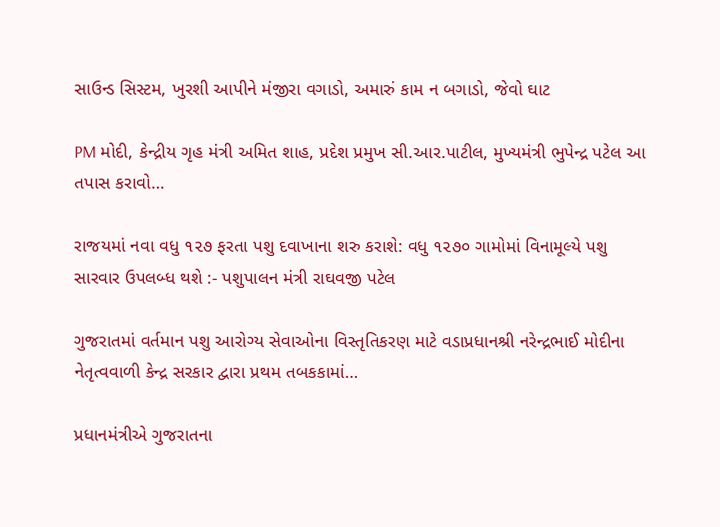સાઉન્ડ સિસ્ટમ, ખુરશી આપીને મંજીરા વગાડો, અમારું કામ ન બગાડો, જેવો ઘાટ

PM મોદી, કેન્દ્રીય ગૃહ મંત્રી અમિત શાહ, પ્રદેશ પ્રમુખ સી.આર.પાટીલ, મુખ્યમંત્રી ભુપેન્દ્ર પટેલ આ તપાસ કરાવો…

રાજયમાં નવા વધુ ૧૨૭ ફરતા પશુ દવાખાના શરુ કરાશે: વધુ ૧૨૭૦ ગામોમાં વિનામૂલ્યે પશુ સારવાર ઉપલબ્ધ થશે :- પશુપાલન મંત્રી રાઘવજી પટેલ

ગુજરાતમાં વર્તમાન પશુ આરોગ્ય સેવાઓના વિસ્તૃતિકરણ માટે વડાપ્રધાનશ્રી નરેન્દ્રભાઈ મોદીના નેતૃત્વવાળી કેન્દ્ર સરકાર દ્વારા પ્રથમ તબકકામાં…

પ્રધાનમંત્રીએ ગુજરાતના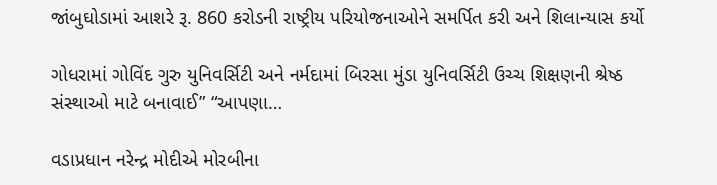જાંબુઘોડામાં આશરે રૂ. 860 કરોડની રાષ્ટ્રીય પરિયોજનાઓને સમર્પિત કરી અને શિલાન્યાસ કર્યો

ગોધરામાં ગોવિંદ ગુરુ યુનિવર્સિટી અને નર્મદામાં બિરસા મુંડા યુનિવર્સિટી ઉચ્ચ શિક્ષણની શ્રેષ્ઠ સંસ્થાઓ માટે બનાવાઈ” “આપણા…

વડાપ્રધાન નરેન્દ્ર મોદીએ મોરબીના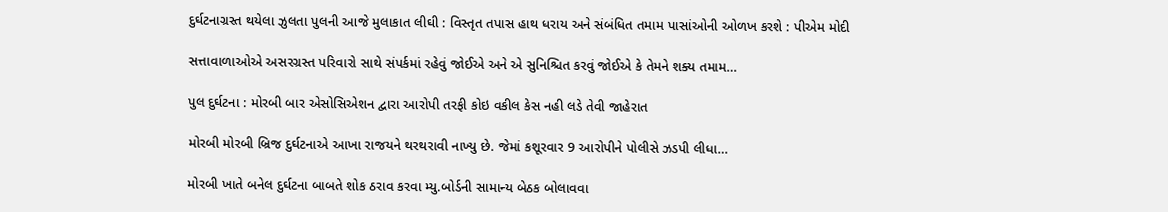દુર્ઘટનાગ્રસ્ત થયેલા ઝુલતા પુલની આજે મુલાકાત લીઘી : વિસ્તૃત તપાસ હાથ ધરાય અને સંબંધિત તમામ પાસાંઓની ઓળખ કરશે : પીએમ મોદી

સત્તાવાળાઓએ અસરગ્રસ્ત પરિવારો સાથે સંપર્કમાં રહેવું જોઈએ અને એ સુનિશ્ચિત કરવું જોઈએ કે તેમને શક્ય તમામ…

પુલ દુર્ઘટના : મોરબી બાર એસોસિએશન દ્વારા આરોપી તરફી કોઇ વકીલ કેસ નહી લડે તેવી જાહેરાત

મોરબી મોરબી બ્રિજ દુર્ઘટનાએ આખા રાજયને થરથરાવી નાખ્યુ છે. જેમાં કશૂરવાર 9 આરોપીને પોલીસે ઝડપી લીધા…

મોરબી ખાતે બનેલ દુર્ઘટના બાબતે શોક ઠરાવ કરવા મ્યુ.બોર્ડની સામાન્ય બેઠક બોલાવવા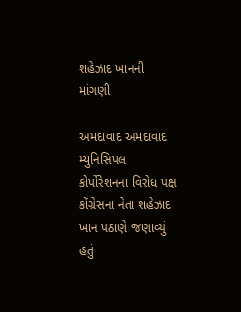શહેઝાદ ખાનની માંગણી

અમદાવાદ અમદાવાદ મ્યુનિસિપલ કોર્પોરેશનના વિરોધ પક્ષ કોંગ્રેસના નેતા શહેઝાદ ખાન પઠાણે જણાવ્યું હતું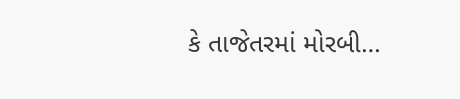કે તાજેતરમાં મોરબી…